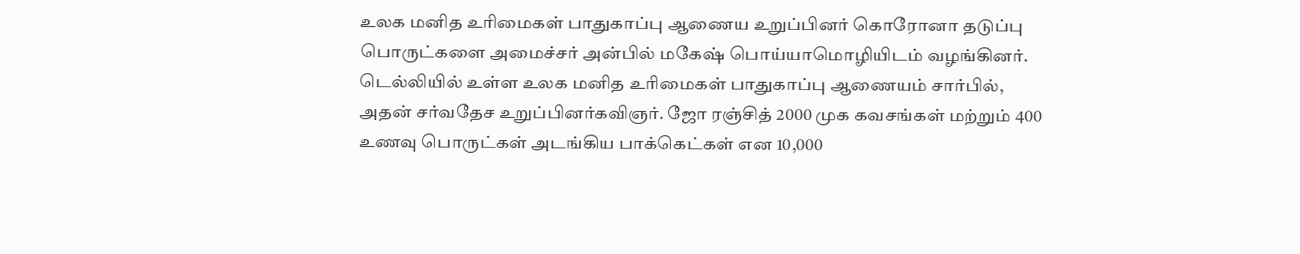உலக மனித உரிமைகள் பாதுகாப்பு ஆணைய உறுப்பினர் கொரோனா தடுப்பு பொருட்களை அமைச்சர் அன்பில் மகேஷ் பொய்யாமொழியிடம் வழங்கினர்.
டெல்லியில் உள்ள உலக மனித உரிமைகள் பாதுகாப்பு ஆணையம் சார்பில், அதன் சர்வதேச உறுப்பினர்கவிஞர். ஜோ ரஞ்சித் 2000 முக கவசங்கள் மற்றும் 400 உணவு பொருட்கள் அடங்கிய பாக்கெட்கள் என 10,000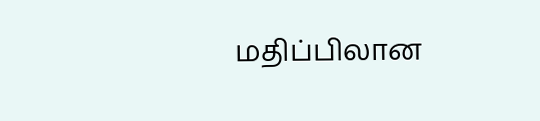மதிப்பிலான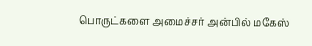பொருட்களை அமைச்சர் அன்பில் மகேஸ்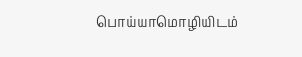பொய்யாமொழியிடம்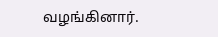வழங்கினார்.